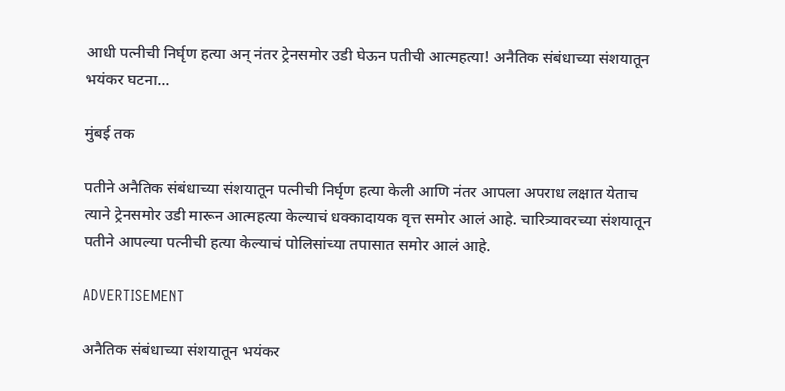आधी पत्नीची निर्घृण हत्या अन् नंतर ट्रेनसमोर उडी घेऊन पतीची आत्महत्या! अनैतिक संबंधाच्या संशयातून भयंकर घटना...

मुंबई तक

पतीने अनैतिक संबंधाच्या संशयातून पत्नीची निर्घृण हत्या केली आणि नंतर आपला अपराध लक्षात येताच त्याने ट्रेनसमोर उडी मारून आत्महत्या केल्याचं धक्कादायक वृत्त समोर आलं आहे. चारित्र्यावरच्या संशयातून पतीने आपल्या पत्नीची हत्या केल्याचं पोलिसांच्या तपासात समोर आलं आहे.

ADVERTISEMENT

अनैतिक संबंधाच्या संशयातून भयंकर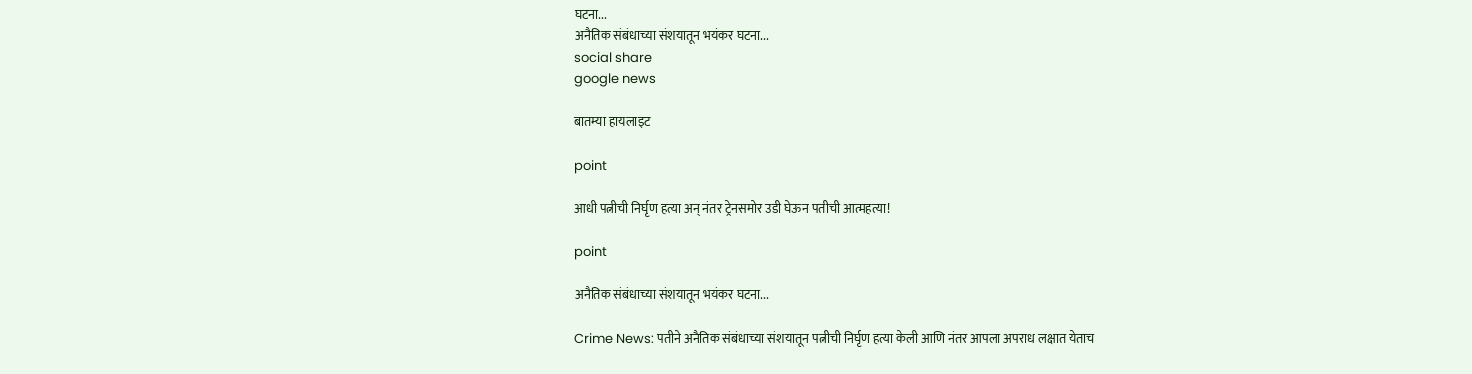घटना...
अनैतिक संबंधाच्या संशयातून भयंकर घटना...
social share
google news

बातम्या हायलाइट

point

आधी पत्नीची निर्घृण हत्या अन् नंतर ट्रेनसमोर उडी घेऊन पतीची आत्महत्या!

point

अनैतिक संबंधाच्या संशयातून भयंकर घटना...

Crime News: पतीने अनैतिक संबंधाच्या संशयातून पत्नीची निर्घृण हत्या केली आणि नंतर आपला अपराध लक्षात येताच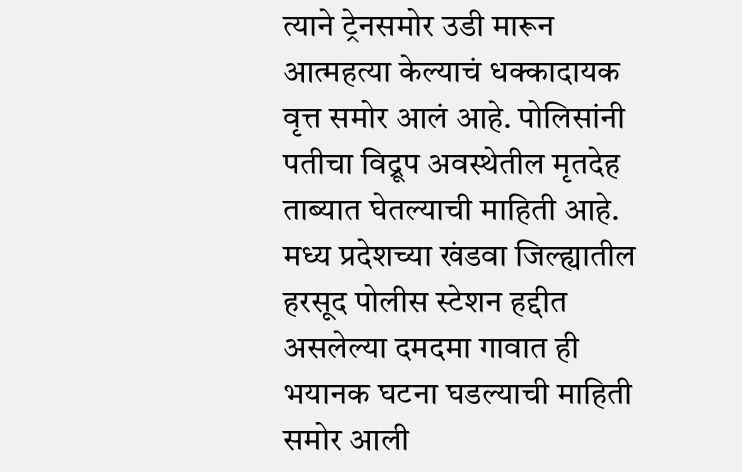त्याने ट्रेनसमोर उडी मारून आत्महत्या केल्याचं धक्कादायक वृत्त समोर आलं आहे. पोलिसांनी पतीचा विद्रूप अवस्थेतील मृतदेह ताब्यात घेतल्याची माहिती आहे. मध्य प्रदेशच्या खंडवा जिल्ह्यातील हरसूद पोलीस स्टेशन हद्दीत असलेल्या दमदमा गावात ही भयानक घटना घडल्याची माहिती समोर आली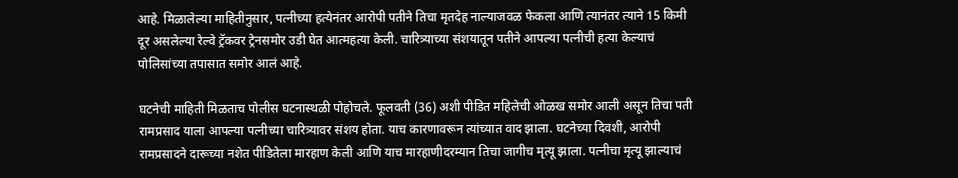आहे. मिळालेल्या माहितीनुसार, पत्नीच्या हत्येनंतर आरोपी पतीने तिचा मृतदेह नाल्याजवळ फेकला आणि त्यानंतर त्याने 15 किमी दूर असलेल्या रेल्वे ट्रॅकवर ट्रेनसमोर उडी घेत आत्महत्या केली. चारित्र्याच्या संशयातून पतीने आपल्या पत्नीची हत्या केल्याचं पोलिसांच्या तपासात समोर आलं आहे.

घटनेची माहिती मिळताच पोलीस घटनास्थळी पोहोचले. फूलवती (36) अशी पीडित महिलेची ओळख समोर आली असून तिचा पती रामप्रसाद याला आपल्या पत्नीच्या चारित्र्यावर संशय होता. याच कारणावरून त्यांच्यात वाद झाला. घटनेच्या दिवशी, आरोपी रामप्रसादने दारूच्या नशेत पीडितेला मारहाण केली आणि याच मारहाणीदरम्यान तिचा जागीच मृत्यू झाला. पत्नीचा मृत्यू झाल्याचं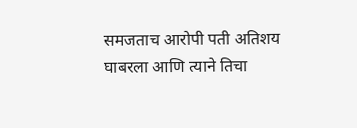समजताच आरोपी पती अतिशय घाबरला आणि त्याने तिचा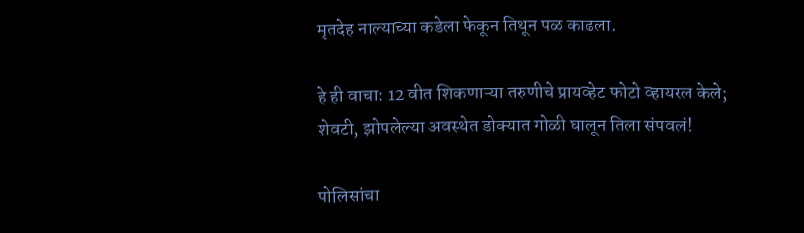मृतदेह नाल्याच्या कडेला फेकून तिथून पळ काढला.

हे ही वाचा: 12 वीत शिकणाऱ्या तरुणीचे प्रायव्हेट फोटो व्हायरल केले; शेवटी, झोपलेल्या अवस्थेत डोक्यात गोळी घालून तिला संपवलं!

पोलिसांचा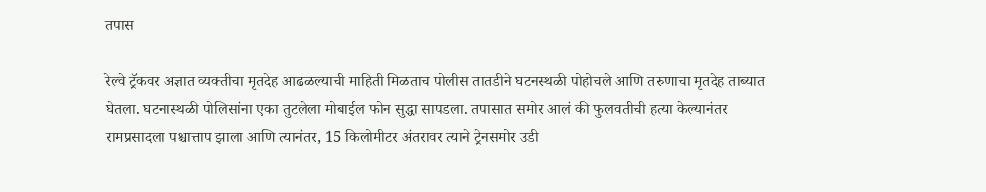तपास

रेल्वे ट्रॅकवर अज्ञात व्यक्तीचा मृतदेह आढळल्याची माहिती मिळताच पोलीस तातडीने घटनस्थळी पोहोचले आणि तरुणाचा मृतदेह ताब्यात घेतला. घटनास्थळी पोलिसांना एका तुटलेला मोबाईल फोन सुद्धा सापडला. तपासात समोर आलं की फुलवतीची हत्या केल्यानंतर रामप्रसादला पश्चात्ताप झाला आणि त्यानंतर, 15 किलोमीटर अंतरावर त्याने ट्रेनसमोर उडी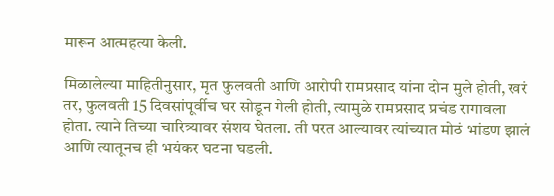मारून आत्महत्या केली.

मिळालेल्या माहितीनुसार, मृत फुलवती आणि आरोपी रामप्रसाद यांना दोन मुले होती, खरं तर, फुलवती 15 दिवसांपूर्वीच घर सोडून गेली होती, त्यामुळे रामप्रसाद प्रचंड रागावला होता. त्याने तिच्या चारित्र्यावर संशय घेतला. ती परत आल्यावर त्यांच्यात मोठं भांडण झालं आणि त्यातूनच ही भयंकर घटना घडली.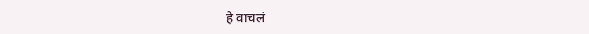हे वाचलं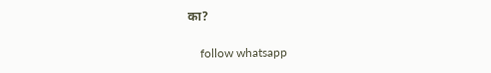का?

    follow whatsapp